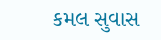કમલ સુવાસ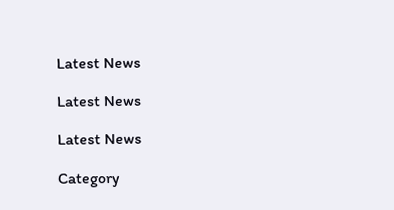Latest News

Latest News

Latest News

Category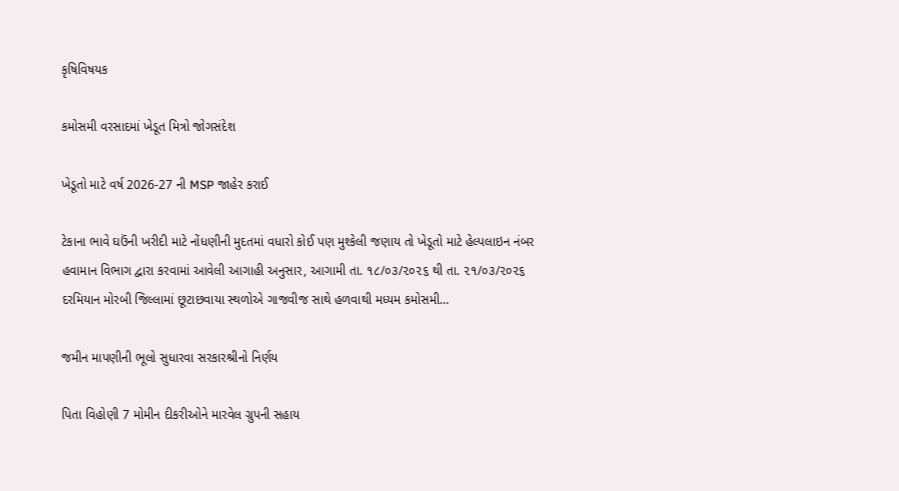કૃષિવિષયક

કમોસમી વરસાદમાં ખેડૂત મિત્રો જોગસંદેશ

ખેડૂતો માટે વર્ષ 2026-27 ની MSP જાહેર કરાઈ

ટેકાના ભાવે ઘઉંની ખરીદી માટે નોંધણીની મુદતમાં વધારો કોઈ પણ મુશ્કેલી જણાય તો ખેડૂતો માટે હેલ્પલાઇન નંબર હવામાન વિભાગ દ્વારા કરવામાં આવેલી આગાહી અનુસાર, આગામી તા. ૧૮/૦૩/૨૦૨૬ થી તા. ૨૧/૦૩/૨૦૨૬ દરમિયાન મોરબી જિલ્લામાં છૂટાછવાયા સ્થળોએ ગાજવીજ સાથે હળવાથી મધ્યમ કમોસમી…

જમીન માપણીની ભૂલો સુધારવા સરકારશ્રીનો નિર્ણય

પિતા વિહોણી 7 મોમીન દીકરીઓને મારવેલ ગ્રુપની સહાય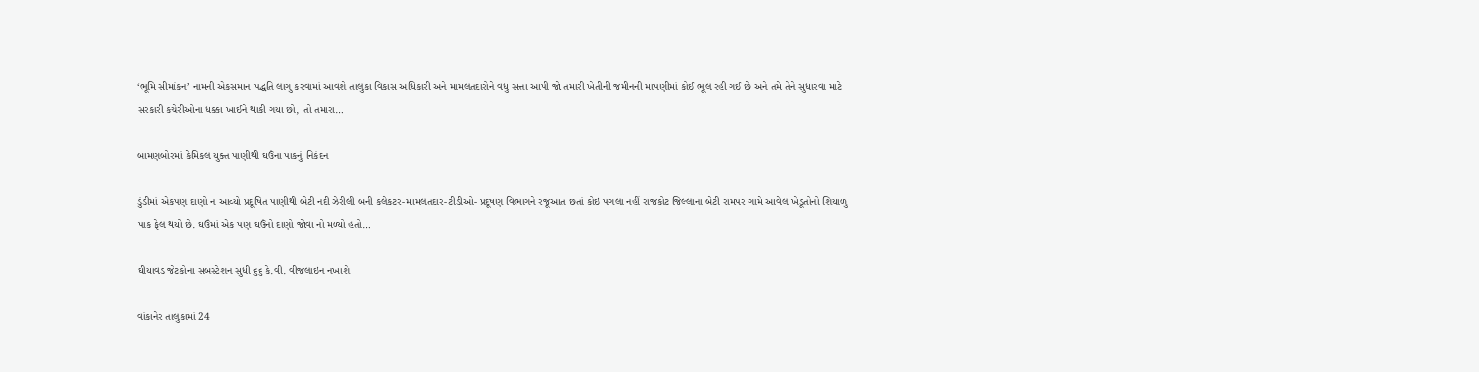‘ભૂમિ સીમાંકન’ નામની એકસમાન પદ્ધતિ લાગુ કરવામાં આવશે તાલુકા વિકાસ અધિકારી અને મામલતદારોને વધુ સત્તા આપી જો તમારી ખેતીની જમીનની માપણીમાં કોઈ ભૂલ રહી ગઈ છે અને તમે તેને સુધારવા માટે સરકારી કચેરીઓના ધક્કા ખાઈને થાકી ગયા છો, તો તમારા…

બામણબોરમાં કેમિકલ યુક્ત પાણીથી ઘઉંના પાકનું નિકંદન

ડુંડીમાં એકપણ દાણો ન આવ્યો પ્રદૂષિત પાણીથી બેટી નદી ઝેરીલી બની કલેકટર-મામલતદાર-ટીડીઓ- પ્રદૂષણ વિભાગને રજૂઆત છતાં કોઇ પગલા નહીં રાજકોટ જિલ્લાના બેટી રામપર ગામે આવેલ ખેડૂતોનો શિયાળુ પાક ફેલ થયો છે. ઘઉંમાં એક પણ ઘઉંનો દાણો જોવા નો મળ્યો હતો…

ઘીયાવડ જેટકોના સબસ્ટેશન સુધી ૬૬ કે.વી. વીજલાઇન નખાશે

વાંકાનેર તાલુકામાં 24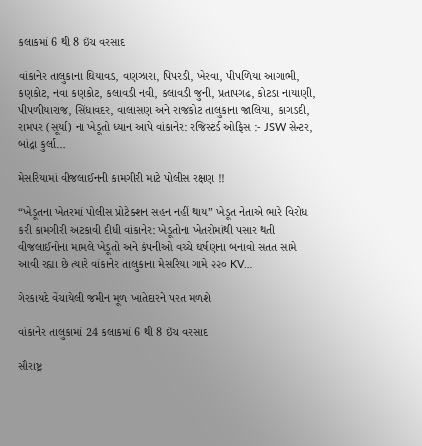કલાકમાં 6 થી 8 ઇંચ વરસાદ

વાંકાનેર તાલુકાના ઘિયાવડ, વણઝારા, પિપરડી, ખેરવા, પીપળિયા આગાભી, કણકોટ, નવા કણકોટ, કલાવડી નવી, કલાવડી જુની, પ્રતાપગઢ, કોટડા નાયાણી, પીપળીયારાજ, સિંધાવદર, વાલાસણ અને રાજકોટ તાલુકાના જાલિયા, કાગડદી, રામપર (સૂર્યા) ના ખેડૂતો ધ્યાન આપે વાંકાનેર: રજિસ્ટર્ડ ઓફિસ :- JSW સેન્ટર, બાંદ્રા કુર્લા…

મેસરિયામાં વીજલાઈનની કામગીરી માટે પોલીસ રક્ષણ !!

“ખેડૂતના ખેતરમાં પોલીસ પ્રોટેક્શન સહન નહીં થાય” ખેડૂત નેતાએ ભારે વિરોધ કરી કામગીરી અટકાવી દીધી વાંકાનેર: ખેડૂતોના ખેતરોમાંથી પસાર થતી વીજલાઈનોના મામલે ખેડૂતો અને કંપનીઓ વચ્ચે ઘર્ષણના બનાવો સતત સામે આવી રહ્યા છે ત્યારે વાંકાનેર તાલુકાના મેસરિયા ગામે ૨૨૦ KV…

ગેરકાયદે વેંચાયેલી જમીન મૂળ ખાતેદારને પરત મળશે

વાંકાનેર તાલુકામાં 24 કલાકમાં 6 થી 8 ઇંચ વરસાદ

સૌરાષ્ટ્ર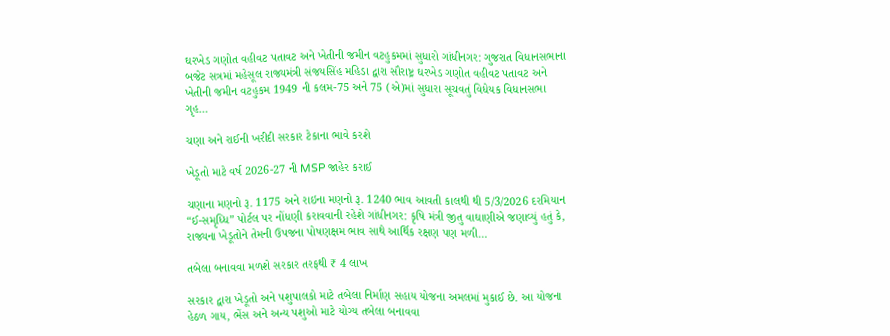ઘરખેડ ગણોત વહીવટ પતાવટ અને ખેતીની જમીન વટહુકમમાં સુધારો ગાંધીનગર: ગુજરાત વિધાનસભાના બજેટ સત્રમાં મહેસૂલ રાજ્યમંત્રી સંજયસિંહ મહિડા દ્વારા સૌરાષ્ટ્ર ઘરખેડ ગણોત વહીવટ પતાવટ અને ખેતીની જમીન વટહુકમ 1949 ની કલમ-75 અને 75 (એ)માં સુધારા સૂચવતું વિધેયક વિધાનસભા ગૃહ…

ચણા અને રાઈની ખરીદી સરકાર ટેકાના ભાવે કરશે

ખેડૂતો માટે વર્ષ 2026-27 ની MSP જાહેર કરાઈ

ચણાના મણનો રૂ. 1175 અને રાઇના મણનો રૂ. 1240 ભાવ આવતી કાલથી થી 5/3/2026 દરમિયાન “ઈ-સમૃધ્ધિ” પોર્ટલ પર નોંધણી કરાવવાની રહેશે ગાંધીનગર: કૃષિ મંત્રી જીતુ વાઘાણીએ જણાવ્યું હતું કે, રાજ્યના ખેડૂતોને તેમની ઉપજના પોષણક્ષમ ભાવ સાથે આર્થિક રક્ષણ પણ મળી…

તબેલા બનાવવા મળશે સરકાર તરફથી ₹ 4 લાખ

સરકાર દ્વારા ખેડૂતો અને પશુપાલકો માટે તબેલા નિર્માણ સહાય યોજના અમલમાં મુકાઈ છે. આ યોજના હેઠળ ગાય, ભેંસ અને અન્ય પશુઓ માટે યોગ્ય તબેલા બનાવવા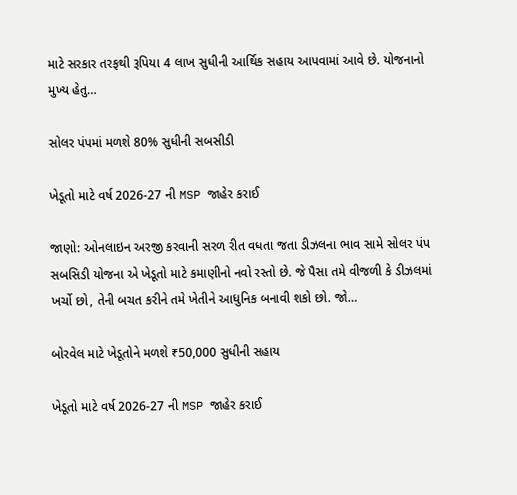માટે સરકાર તરફથી રૂપિયા 4 લાખ સુધીની આર્થિક સહાય આપવામાં આવે છે. યોજનાનો મુખ્ય હેતુ…

સોલર પંપમાં મળશે 80% સુધીની સબસીડી

ખેડૂતો માટે વર્ષ 2026-27 ની MSP જાહેર કરાઈ

જાણો: ઓનલાઇન અરજી કરવાની સરળ રીત વધતા જતા ડીઝલના ભાવ સામે સોલર પંપ સબસિડી યોજના એ ખેડૂતો માટે કમાણીનો નવો રસ્તો છે. જે પૈસા તમે વીજળી કે ડીઝલમાં ખર્ચો છો, તેની બચત કરીને તમે ખેતીને આધુનિક બનાવી શકો છો. જો…

બોરવેલ માટે ખેડૂતોને મળશે ₹50,000 સુધીની સહાય

ખેડૂતો માટે વર્ષ 2026-27 ની MSP જાહેર કરાઈ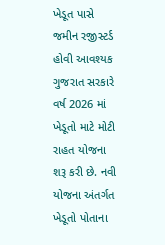ખેડૂત પાસે જમીન રજીસ્ટર્ડ હોવી આવશ્યક ગુજરાત સરકારે વર્ષ 2026 માં ખેડૂતો માટે મોટી રાહત યોજના શરૂ કરી છે. નવી યોજના અંતર્ગત ખેડૂતો પોતાના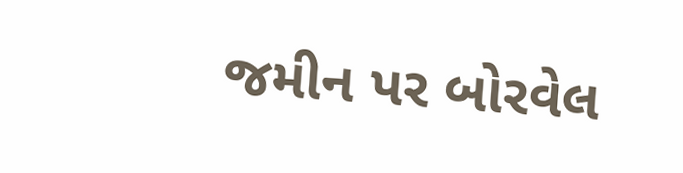જમીન પર બોરવેલ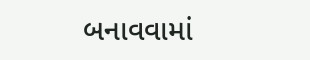બનાવવામાં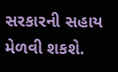સરકારની સહાય મેળવી શકશે.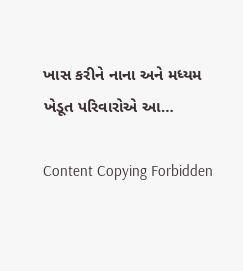ખાસ કરીને નાના અને મધ્યમ ખેડૂત પરિવારોએ આ…

Content Copying Forbidden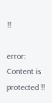!!

error: Content is protected !!